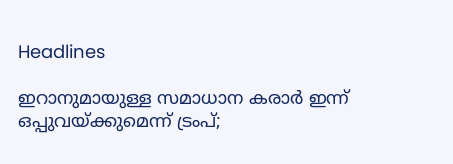Headlines

ഇറാനുമായുള്ള സമാധാന കരാര്‍ ഇന്ന് ഒപ്പുവയ്ക്കുമെന്ന് ട്രംപ്;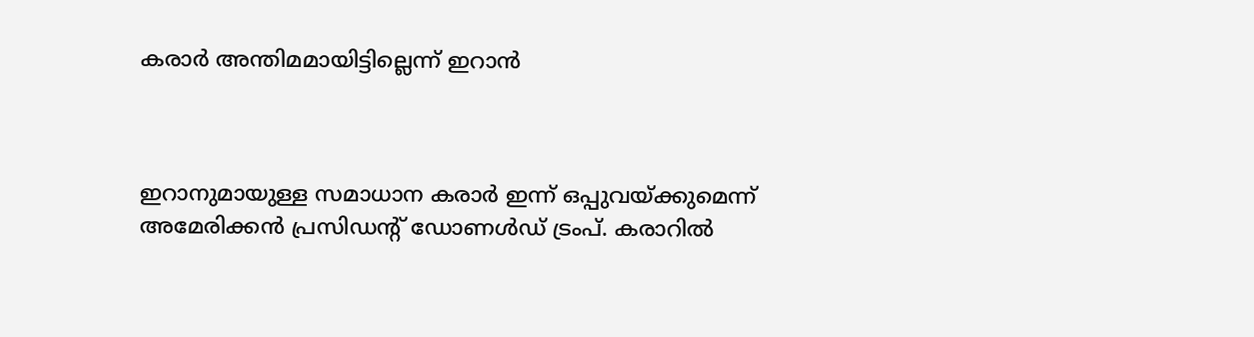കരാര്‍ അന്തിമമായിട്ടില്ലെന്ന് ഇറാന്‍



ഇറാനുമായുള്ള സമാധാന കരാര്‍ ഇന്ന് ഒപ്പുവയ്ക്കുമെന്ന് അമേരിക്കന്‍ പ്രസിഡന്റ് ഡോണള്‍ഡ് ട്രംപ്. കരാറില്‍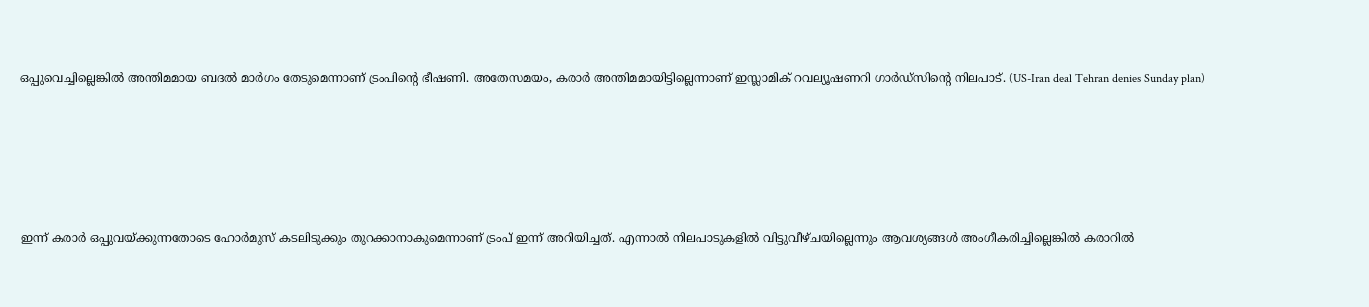ഒപ്പുവെച്ചില്ലെങ്കില്‍ അന്തിമമായ ബദല്‍ മാര്‍ഗം തേടുമെന്നാണ് ട്രംപിന്റെ ഭീഷണി. അതേസമയം, കരാര്‍ അന്തിമമായിട്ടില്ലെന്നാണ് ഇസ്ലാമിക് റവല്യൂഷണറി ഗാര്‍ഡ്‌സിന്റെ നിലപാട്. (US-Iran deal Tehran denies Sunday plan)





ഇന്ന് കരാര്‍ ഒപ്പുവയ്ക്കുന്നതോടെ ഹോര്‍മുസ് കടലിടുക്കും തുറക്കാനാകുമെന്നാണ് ട്രംപ് ഇന്ന് അറിയിച്ചത്. എന്നാല്‍ നിലപാടുകളില്‍ വിട്ടുവീഴ്ചയില്ലെന്നും ആവശ്യങ്ങള്‍ അംഗീകരിച്ചില്ലെങ്കില്‍ കരാറില്‍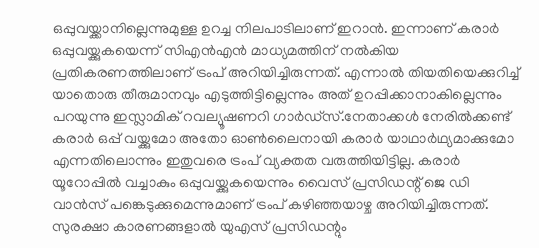ഒപ്പുവയ്ക്കാനില്ലെന്നുമുള്ള ഉറച്ച നിലപാടിലാണ് ഇറാന്‍. ഇന്നാണ് കരാര്‍ ഒപ്പുവയ്ക്കുകയെന്ന് സിഎന്‍എന്‍ മാധ്യമത്തിന് നല്‍കിയ പ്രതികരണത്തിലാണ് ട്രംപ് അറിയിച്ചിരുന്നത്. എന്നാല്‍ തിയതിയെക്കുറിച്ച് യാതൊരു തീരുമാനവും എടുത്തിട്ടില്ലെന്നും അത് ഉറപ്പിക്കാനാകില്ലെന്നും പറയുന്നു ഇസ്ലാമിക് റവല്യൂഷണറി ഗാര്‍ഡ്‌സ്.നേതാക്കള്‍ നേരില്‍ക്കണ്ട് കരാര്‍ ഒപ്പ് വയ്ക്കുമോ അതോ ഓണ്‍ലൈനായി കരാര്‍ യാഥാര്‍ഥ്യമാക്കുമോ എന്നതിലൊന്നും ഇതുവരെ ട്രംപ് വ്യക്തത വരുത്തിയിട്ടില്ല. കരാര്‍ യൂറോപ്പില്‍ വച്ചാകും ഒപ്പുവയ്ക്കുകയെന്നും വൈസ് പ്രസിഡന്റ് ജെ ഡി വാന്‍സ് പങ്കെടുക്കുമെന്നുമാണ് ട്രംപ് കഴിഞ്ഞയാഴ്ച അറിയിച്ചിരുന്നത്. സുരക്ഷാ കാരണങ്ങളാല്‍ യുഎസ് പ്രസിഡന്റും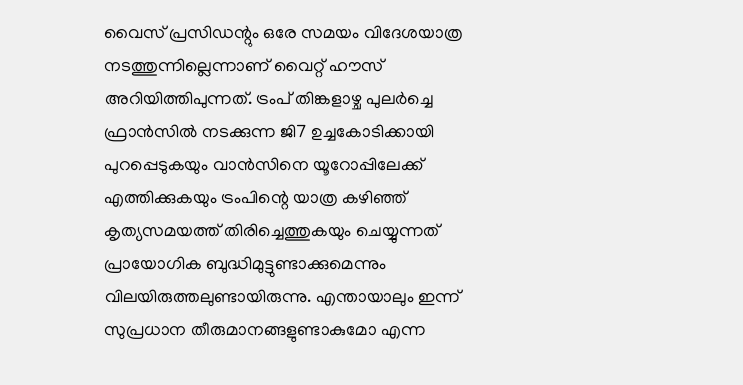വൈസ് പ്രസിഡന്റും ഒരേ സമയം വിദേശയാത്ര നടത്തുന്നില്ലെന്നാണ് വൈറ്റ് ഹൗസ് അറിയിത്തിപുന്നത്. ട്രംപ് തിങ്കളാഴ്ച പുലര്‍ച്ചെ ഫ്രാന്‍സില്‍ നടക്കുന്ന ജി7 ഉച്ചകോടിക്കായി പുറപ്പെടുകയും വാന്‍സിനെ യൂറോപ്പിലേക്ക് എത്തിക്കുകയും ട്രംപിന്റെ യാത്ര കഴിഞ്ഞ് കൃത്യസമയത്ത് തിരിച്ചെത്തുകയും ചെയ്യുന്നത് പ്രായോഗിക ബുദ്ധിമുട്ടുണ്ടാക്കുമെന്നും വിലയിരുത്തലുണ്ടായിരുന്നു. എന്തായാലും ഇന്ന് സുപ്രധാന തീരുമാനങ്ങളുണ്ടാകുമോ എന്ന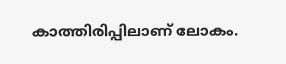കാത്തിരിപ്പിലാണ് ലോകം.